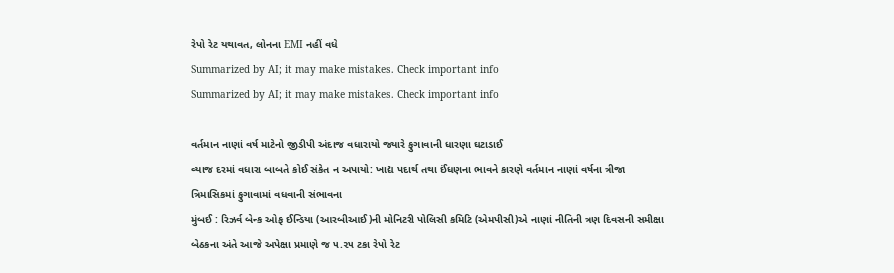રેપો રેટ યથાવત, લોનના EMI નહીં વધે
Summarized by AI; it may make mistakes. Check important info
Summarized by AI; it may make mistakes. Check important info

વર્તમાન નાણાં વર્ષ માટેનો જીડીપી અંદાજ વધારાયો જ્યારે ફુગાવાની ધારણા ઘટાડાઈ
વ્યાજ દરમાં વધારા બાબતે કોઈ સંકેત ન અપાયો: ખાદ્ય પદાર્થ તથા ઈંધણના ભાવને કારણે વર્તમાન નાણાં વર્ષના ત્રીજા ત્રિમાસિકમાં ફુગાવામાં વધવાની સંભાવના
મુંબઈ : રિઝર્વ બેન્ક ઓફ ઈન્ડિયા (આરબીઆઈ)ની મોનિટરી પોલિસી કમિટિ (એમપીસી)એ નાણાં નીતિની ત્રણ દિવસની સમીક્ષા બેઠકના અંતે આજે અપેક્ષા પ્રમાણે જ ૫.૨૫ ટકા રેપો રેટ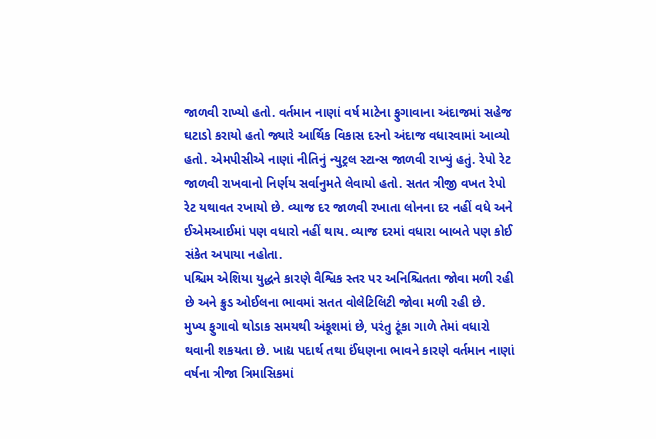જાળવી રાખ્યો હતો. વર્તમાન નાણાં વર્ષ માટેના ફુગાવાના અંદાજમાં સહેજ ઘટાડો કરાયો હતો જ્યારે આર્થિક વિકાસ દરનો અંદાજ વધારવામાં આવ્યો હતો. એમપીસીએ નાણાં નીતિનું ન્યુટ્રલ સ્ટાન્સ જાળવી રાખ્યું હતું. રેપો રેટ જાળવી રાખવાનો નિર્ણય સર્વાનુમતે લેવાયો હતો. સતત ત્રીજી વખત રેપો રેટ યથાવત રખાયો છે. વ્યાજ દર જાળવી રખાતા લોનના દર નહીં વધે અને ઈએમઆઈમાં પણ વધારો નહીં થાય. વ્યાજ દરમાં વધારા બાબતે પણ કોઈ સંકેત અપાયા નહોતા.
પશ્ચિમ એશિયા યુદ્ધને કારણે વૈશ્વિક સ્તર પર અનિશ્ચિતતા જોવા મળી રહી છે અને ક્રુડ ઓઈલના ભાવમાં સતત વોલેટિલિટી જોવા મળી રહી છે.
મુખ્ય ફુગાવો થોડાક સમયથી અંકૂશમાં છે, પરંતુ ટૂંકા ગાળે તેમાં વધારો થવાની શકયતા છે. ખાદ્ય પદાર્થ તથા ઈંધણના ભાવને કારણે વર્તમાન નાણાં વર્ષના ત્રીજા ત્રિમાસિકમાં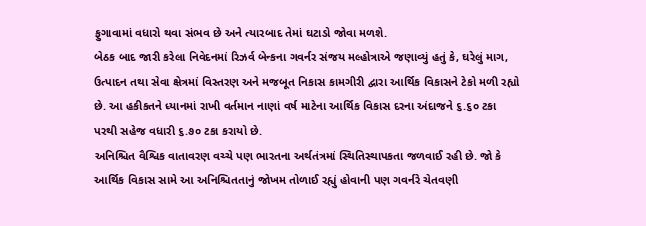ફુગાવામાં વધારો થવા સંભવ છે અને ત્યારબાદ તેમાં ઘટાડો જોવા મળશે.
બેઠક બાદ જારી કરેલા નિવેદનમાં રિઝર્વ બેન્કના ગવર્નર સંજય મલ્હોત્રાએ જણાવ્યું હતું કે, ઘરેલું માગ, ઉત્પાદન તથા સેવા ક્ષેત્રમાં વિસ્તરણ અને મજબૂત નિકાસ કામગીરી દ્વારા આર્થિક વિકાસને ટેકો મળી રહ્યો છે. આ હકીકતને ધ્યાનમાં રાખી વર્તમાન નાણાં વર્ષ માટેના આર્થિક વિકાસ દરના અંદાજને ૬.૬૦ ટકા પરથી સહેજ વધારી ૬.૭૦ ટકા કરાયો છે.
અનિશ્ચિત વૈશ્વિક વાતાવરણ વચ્ચે પણ ભારતના અર્થતંત્રમાં સ્થિતિસ્થાપકતા જળવાઈ રહી છે. જો કે આર્થિક વિકાસ સામે આ અનિશ્ચિતતાનું જોખમ તોળાઈ રહ્યું હોવાની પણ ગવર્નરે ચેતવણી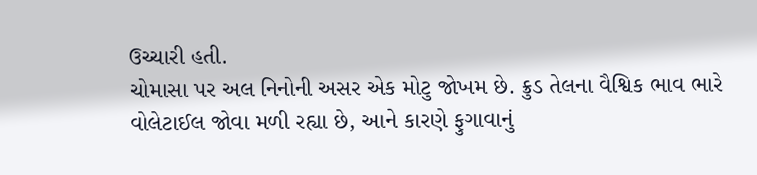ઉચ્ચારી હતી.
ચોમાસા પર અલ નિનોની અસર એક મોટુ જોખમ છે. ક્રુડ તેલના વૈશ્વિક ભાવ ભારે વોલેટાઈલ જોવા મળી રહ્યા છે, આને કારણે ફુગાવાનું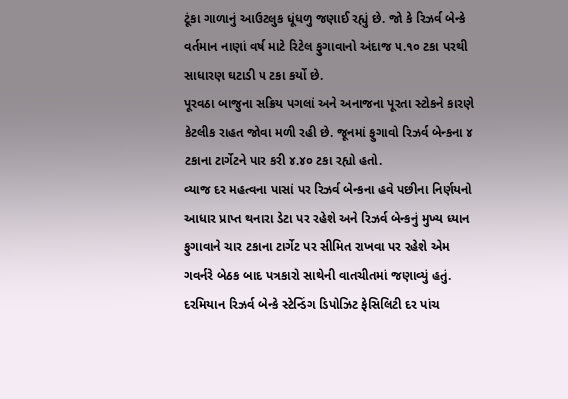ટૂંકા ગાળાનું આઉટલુક ધૂંધળુ જણાઈ રહ્યું છે. જો કે રિઝર્વ બેન્કે વર્તમાન નાણાં વર્ષ માટે રિટેલ ફુગાવાનો અંદાજ ૫.૧૦ ટકા પરથી સાધારણ ઘટાડી ૫ ટકા કર્યો છે.
પૂરવઠા બાજુના સક્રિય પગલાં અને અનાજના પૂરતા સ્ટોકને કારણે કેટલીક રાહત જોવા મળી રહી છે. જૂનમાં ફુગાવો રિઝર્વ બેન્કના ૪ ટકાના ટાર્ગેટને પાર કરી ૪.૪૦ ટકા રહ્યો હતો.
વ્યાજ દર મહત્વના પાસાં પર રિઝર્વ બેન્કના હવે પછીના નિર્ણયનો આધાર પ્રાપ્ત થનારા ડેટા પર રહેશે અને રિઝર્વ બેન્કનું મુખ્ય ધ્યાન ફુગાવાને ચાર ટકાના ટાર્ગેટ પર સીમિત રાખવા પર રહેશે એમ ગવર્નરે બેઠક બાદ પત્રકારો સાથેની વાતચીતમાં જણાવ્યું હતું.
દરમિયાન રિઝર્વ બેન્કે સ્ટેન્ડિંગ ડિપોઝિટ ફેસિલિટી દર પાંચ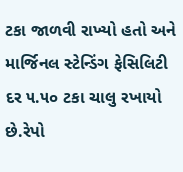ટકા જાળવી રાખ્યો હતો અને માર્જિનલ સ્ટેન્ડિંગ ફેસિલિટી દર ૫.૫૦ ટકા ચાલુ રખાયો છે.રેપો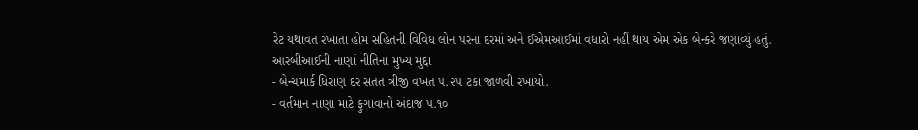રેટ યથાવત રખાતા હોમ સહિતની વિવિધ લોન પરના દરમાં અને ઈએમઆઈમાં વધારો નહીં થાય એમ એક બેન્કરે જણાવ્યું હતું.
આરબીઆઈની નાણાં નીતિના મુખ્ય મુદ્દા
- બેન્ચમાર્ક ધિરાણ દર સતત ત્રીજી વખત ૫.૨૫ ટકા જાળવી રખાયો.
- વર્તમાન નાણા માટે ફુગાવાનો અંદાજ ૫.૧૦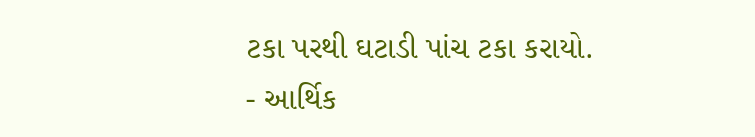ટકા પરથી ઘટાડી પાંચ ટકા કરાયો.
- આર્થિક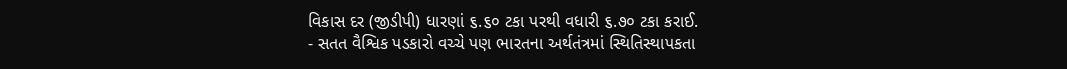વિકાસ દર (જીડીપી) ધારણાં ૬.૬૦ ટકા પરથી વધારી ૬.૭૦ ટકા કરાઈ.
- સતત વૈશ્વિક પડકારો વચ્ચે પણ ભારતના અર્થતંત્રમાં સ્થિતિસ્થાપકતા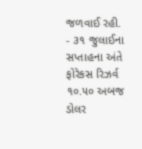જળવાઈ રહી.
- ૩૧ જુલાઈના સપ્તાહના અંતે ફોરેકસ રિઝર્વ ૧૦.૫૦ અબજ ડોલર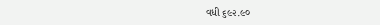વધી ૬૯૨.૯૦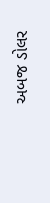અબજ ડોલર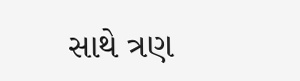સાથે ત્રણ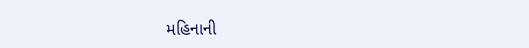મહિનાની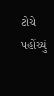ટોચે પહોંચ્યું